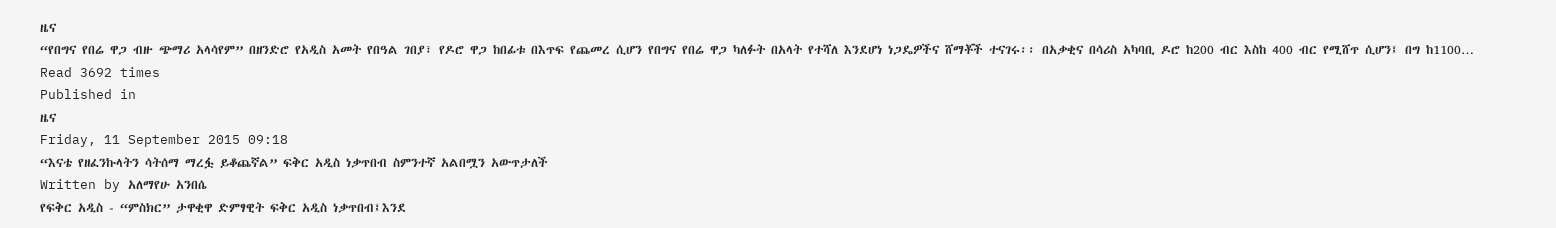ዜና
“የበግና የበሬ ዋጋ ብዙ ጭማሪ አላሳየም” በዘንድሮ የአዲስ አመት የበዓል ገበያ፣ የዶሮ ዋጋ ከበፊቱ በእጥፍ የጨመረ ሲሆን የበግና የበሬ ዋጋ ካለፉት በአላት የተሻለ እንደሆነ ነጋዴዎችና ሸማቾች ተናገሩ፡፡ በአቃቂና በሳሪስ አካባቢ ዶሮ ከ200 ብር እስከ 400 ብር የሚሸጥ ሲሆን፤ በግ ከ1100…
Read 3692 times
Published in
ዜና
Friday, 11 September 2015 09:18
“እናቴ የዘፈንኩላትን ሳትሰማ ማረፏ ይቆጨኛል” ፍቅር አዲስ ነቃጥበብ ስምንተኛ አልበሟን አውጥታለች
Written by አለማየሁ አንበሴ
የፍቅር አዲስ - “ምስክር” ታዋቂዋ ድምፃዊት ፍቅር አዲስ ነቃጥበብ፤እንደ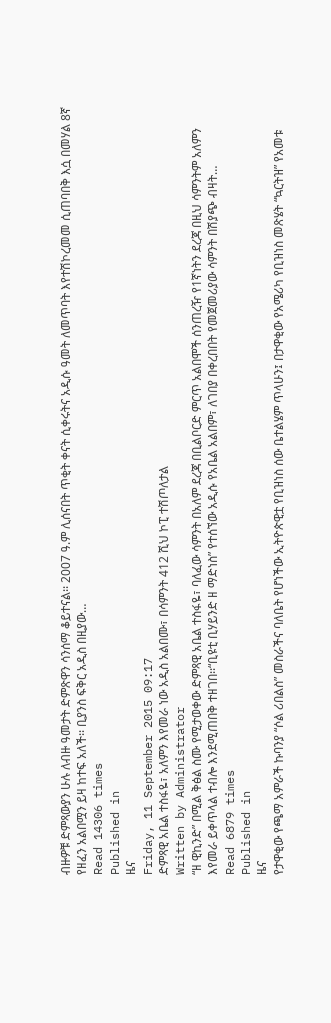ብዙዎቹ ድምጻውያን ሁሉ ለብዙ ዓመታት ድምጽዋን ሳንሰማ ቆይተናል፡፡ 2007 ዓ.ም ሊሰናበት ጥቂት ቀናት ሲቀሩትና አዲሱ ዓመት ለመጥባት እየተሽኮረመመ ሲጠባበቅ እሷ በመሃል 8ኛ የዘፈን አልበሟን ይዛ ከተፍ አለች፡፡ ቢያንስ ፍቅር አዲስ በዚያው…
Read 14306 times
Published in
ዜና
Friday, 11 September 2015 09:17
ድምጻዊ አቤል ተስፋዬ፣ አለምን እየመራ ነው አዲስ አልበሙ፣ በሳምንት 412 ሺህ ኮፒ ተሽጦለታል
Written by Administrator
“ዘ ዊኪንድ” በሚል ቅፅል ስሙ የሚታወቀው ድምጻዊ አቤል ተስፋዬ፣ ባለፈው ሳምንት በአለም ደረጃ በቢልቦርድ ምርጥ አልበሞች ሰንጠረዥ የ1ኛነትን ደረጃ በዚህ ሳምንትም አለምን እየመራ ይቀጥላል ተብሎ እንደሚጠበቅ ተዘገበ፡፡“ቢዩቲ ቢሃይንድ ዘ ማድነስ” የተሰኘው አዲሱ የአቤል አልበም፣ ለገበያ በቀረበበት የመጀመሪያው ሳምንት በሽያጭ ብዛት…
Read 6879 times
Published in
ዜና
የታዋቂው የጫማ አምራች ኩባንያ “ሶል ሪበልስ” መስራችና ባለቤት የሆነችው ኢትዮጵዊቷ የቢዝነስ ሰው ቤተልሄም ጥላሁን፤ በታዋቂው የአሜሪካ የቢዝነስ መጽሄት “ኳርትዝ” የአመቱ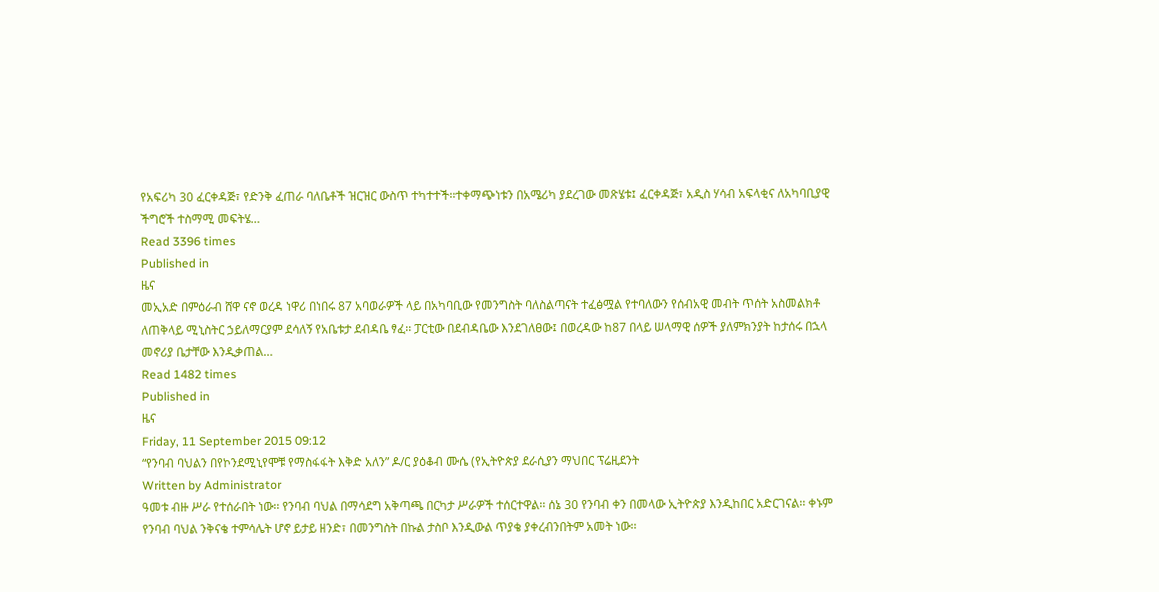የአፍሪካ 30 ፈርቀዳጅ፣ የድንቅ ፈጠራ ባለቤቶች ዝርዝር ውስጥ ተካተተች፡፡ተቀማጭነቱን በአሜሪካ ያደረገው መጽሄቱ፤ ፈርቀዳጅ፣ አዲስ ሃሳብ አፍላቂና ለአካባቢያዊ ችግሮች ተስማሚ መፍትሄ…
Read 3396 times
Published in
ዜና
መኢአድ በምዕራብ ሸዋ ናኖ ወረዳ ነዋሪ በነበሩ 87 አባወራዎች ላይ በአካባቢው የመንግስት ባለስልጣናት ተፈፅሟል የተባለውን የሰብአዊ መብት ጥሰት አስመልክቶ ለጠቅላይ ሚኒስትር ኃይለማርያም ደሳለኝ የአቤቱታ ደብዳቤ ፃፈ፡፡ ፓርቲው በደብዳቤው እንደገለፀው፤ በወረዳው ከ87 በላይ ሠላማዊ ሰዎች ያለምክንያት ከታሰሩ በኋላ መኖሪያ ቤታቸው እንዲቃጠል…
Read 1482 times
Published in
ዜና
Friday, 11 September 2015 09:12
“የንባብ ባህልን በየኮንደሚኒየሞቹ የማስፋፋት እቅድ አለን” ዶ/ር ያዕቆብ ሙሴ (የኢትዮጵያ ደራሲያን ማህበር ፕሬዚደንት
Written by Administrator
ዓመቱ ብዙ ሥራ የተሰራበት ነው፡፡ የንባብ ባህል በማሳደግ አቅጣጫ በርካታ ሥራዎች ተሰርተዋል፡፡ ሰኔ 30 የንባብ ቀን በመላው ኢትዮጵያ እንዲከበር አድርገናል፡፡ ቀኑም የንባብ ባህል ንቅናቄ ተምሳሌት ሆኖ ይታይ ዘንድ፣ በመንግስት በኩል ታስቦ እንዲውል ጥያቄ ያቀረብንበትም አመት ነው፡፡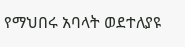የማህበሩ አባላት ወደተለያዩ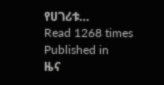የሀገሪቱ…
Read 1268 times
Published in
ዜና